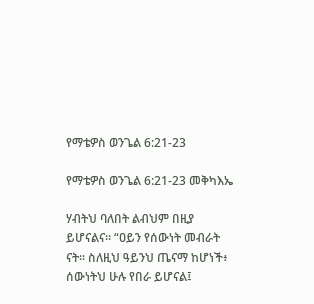የማቴዎስ ወንጌል 6:21-23

የማቴዎስ ወንጌል 6:21-23 መቅካእኤ

ሃብትህ ባለበት ልብህም በዚያ ይሆናልና። “ዐይን የሰውነት መብራት ናት። ስለዚህ ዓይንህ ጤናማ ከሆነች፥ ሰውነትህ ሁሉ የበራ ይሆናል፤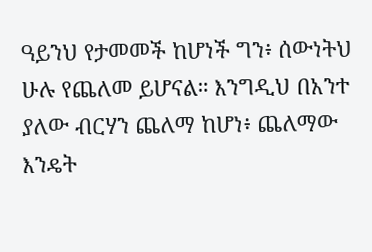ዓይንህ የታመመች ከሆነች ግን፥ ሰውነትህ ሁሉ የጨለመ ይሆናል። እንግዲህ በአንተ ያለው ብርሃን ጨለማ ከሆነ፥ ጨለማው እንዴት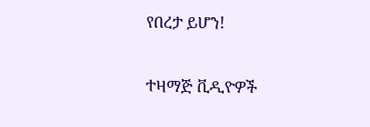የበረታ ይሆን!

ተዛማጅ ቪዲዮዎች